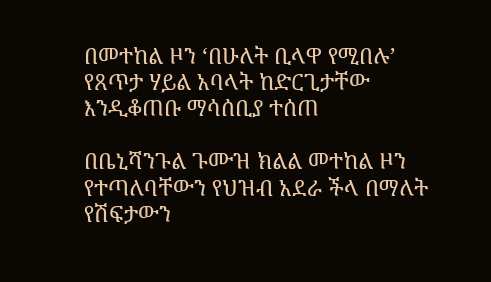በመተከል ዞን ‘በሁለት ቢላዋ የሚበሉ’ የጸጥታ ሃይል አባላት ከድርጊታቸው እንዲቆጠቡ ማሳሰቢያ ተሰጠ

በቤኒሻንጉል ጉሙዝ ክልል መተከል ዞን የተጣለባቸውን የህዝብ አደራ ችላ በማለት የሽፍታውን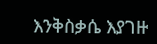እንቅስቃሴ እያገዙ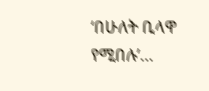‘በሁለት ቢላዋ የሚበሉ’…